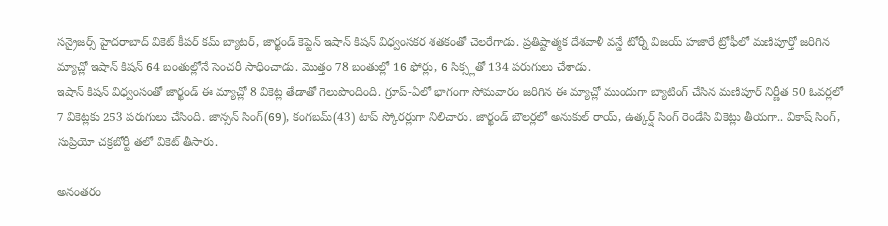సన్రైజర్స్ హైదరాబాద్ వికెట్ కీపర్ కమ్ బ్యాటర్, జార్ఖండ్ కెప్టెన్ ఇషాన్ కిషన్ విధ్వంసకర శతకంతో చెలరేగాడు. ప్రతిష్టాత్మక దేశవాళీ వన్డే టోర్నీ విజయ్ హజారే ట్రోఫీలో మణిపూర్తో జరిగిన మ్యాచ్లో ఇషాన్ కిషన్ 64 బంతుల్లోనే సెంచరీ సాధించాడు. మొత్తం 78 బంతుల్లో 16 ఫోర్లు, 6 సిక్స్లతో 134 పరుగులు చేశాడు.
ఇషాన్ కిషన్ విధ్వంసంతో జార్ఖండ్ ఈ మ్యాచ్లో 8 వికెట్ల తేడాతో గెలుపొందింది. గ్రూప్-ఏలో భాగంగా సోమవారం జరిగిన ఈ మ్యాచ్లో ముందుగా బ్యాటింగ్ చేసిన మణిపూర్ నిర్ణీత 50 ఓవర్లలో 7 వికెట్లకు 253 పరుగులు చేసింది. జాన్సన్ సింగ్(69), కంగబమ్(43) టాప్ స్కోరర్లుగా నిలిచారు. జార్ఖండ్ బౌలర్లలో అనుకుల్ రాయ్, ఉత్కర్ష్ సింగ్ రెండేసి వికెట్లు తీయగా.. వికాష్ సింగ్, సుప్రియో చక్రబోర్టీ తలో వికెట్ తీసారు.

అనంతరం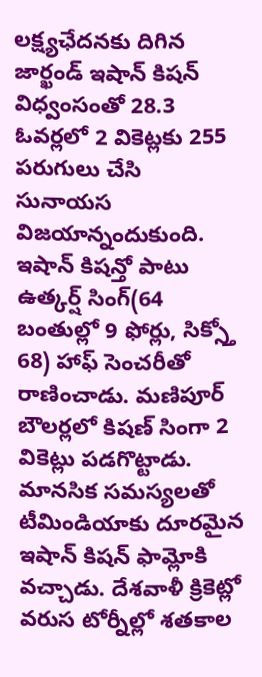లక్ష్యఛేదనకు దిగిన జార్ఖండ్ ఇషాన్ కిషన్ విధ్వంసంతో 28.3 ఓవర్లలో 2 వికెట్లకు 255 పరుగులు చేసి సునాయస విజయాన్నందుకుంది. ఇషాన్ కిషన్తో పాటు ఉత్కర్ష్ సింగ్(64 బంతుల్లో 9 ఫోర్లు, సిక్స్తో 68) హాఫ్ సెంచరీతో రాణించాడు. మణిపూర్ బౌలర్లలో కిషణ్ సింగా 2 వికెట్లు పడగొట్టాడు.
మానసిక సమస్యలతో టీమిండియాకు దూరమైన ఇషాన్ కిషన్ ఫామ్లోకి వచ్చాడు. దేశవాళీ క్రికెట్లో వరుస టోర్నీల్లో శతకాల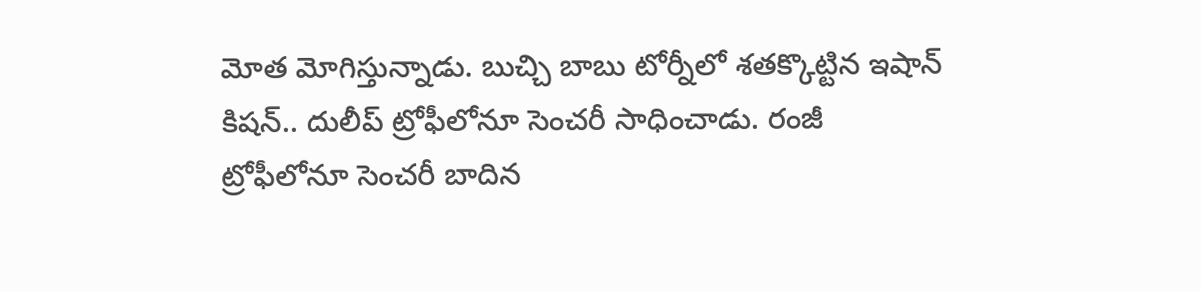మోత మోగిస్తున్నాడు. బుచ్చి బాబు టోర్నీలో శతక్కొట్టిన ఇషాన్ కిషన్.. దులీప్ ట్రోఫీలోనూ సెంచరీ సాధించాడు. రంజీ ట్రోఫీలోనూ సెంచరీ బాదిన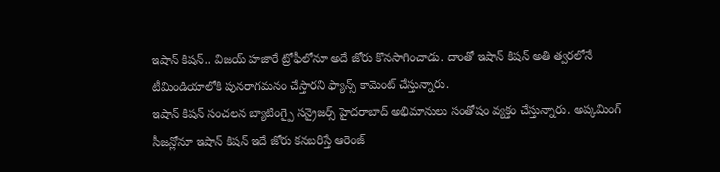ఇషాన్ కిషన్.. విజయ్ హజారే ట్రోఫీలోనూ అదే జోరు కొనసాగించాడు. దాంతో ఇషాన్ కిషన్ అతి త్వరలోనే టీమిండియాలోకి పునరాగమనం చేస్తారని ఫ్యాన్స్ కామెంట్ చేస్తున్నారు.
ఇషాన్ కిషన్ సంచలన బ్యాటింగ్పై సన్రైజర్స్ హైదరాబాద్ అభిమానులు సంతోషం వ్యక్తం చేస్తున్నారు. అప్కమింగ్ సీజన్లోనూ ఇషాన్ కిషన్ ఇదే జోరు కనబరిస్తే ఆరెంజ్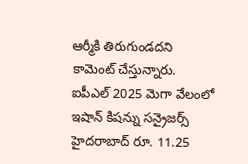ఆర్మీకి తిరుగుండదని కామెంట్ చేస్తున్నారు. ఐపీఎల్ 2025 మెగా వేలంలో ఇషాన్ కిషన్ను సన్రైజర్స్ హైదరాబాద్ రూ. 11.25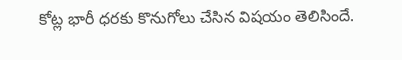కోట్ల భారీ ధరకు కొనుగోలు చేసిన విషయం తెలిసిందే.